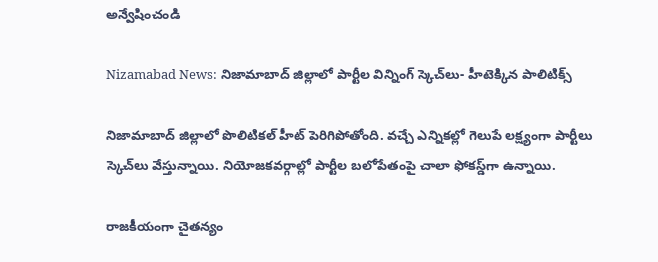అన్వేషించండి

Nizamabad News: నిజామాబాద్ జిల్లాలో పార్టీల విన్నింగ్ స్కెచ్‌లు- హీటెక్కిన పాలిటిక్స్‌

నిజామాబాద్ జిల్లాలో పొలిటికల్ హీట్ పెరిగిపోతోంది. వచ్చే ఎన్నికల్లో గెలుపే లక్ష్యంగా పార్టీలు స్కెచ్‌లు వేస్తున్నాయి. నియోజకవర్గాల్లో పార్టీల బలోపేతంపై చాలా ఫోకస్డ్‌గా ఉన్నాయి.

రాజకీయంగా చైతన్యం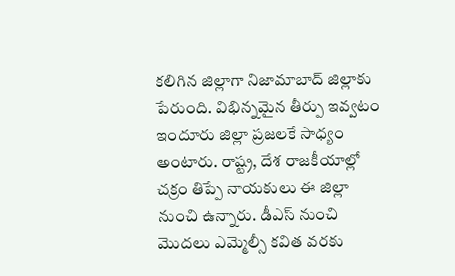కలిగిన జిల్లాగా నిజామాబాద్ జిల్లాకు పేరుంది. విభిన్నమైన తీర్పు ఇవ్వటం ఇందూరు జిల్లా ప్రజలకే సాధ్యం అంటారు. రాష్ట్ర, దేశ రాజకీయాల్లో చక్రం తిప్పే నాయకులు ఈ జిల్లా నుంచి ఉన్నారు. డీఎస్ నుంచి మొదలు ఎమ్మెల్సీ కవిత వరకు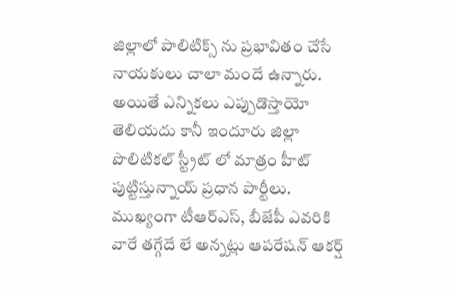జిల్లాలో పాలిటిక్స్ ను ప్రభావితం చేసే నాయకులు చాలా మందే ఉన్నారు. అయితే ఎన్నికలు ఎప్పుడొస్తాయో తెలియదు కానీ ఇందూరు జిల్లా పొలిటికల్ స్ట్రీట్ లో మాత్రం హీట్ పుట్టిస్తున్నాయ్ ప్రధాన పార్టీలు. ముఖ్యంగా టీఆర్ఎస్, బీజేపీ ఎవరికి వారే తగ్గేదే లే అన్నట్లు ఆపరేషన్ ఆకర్ష్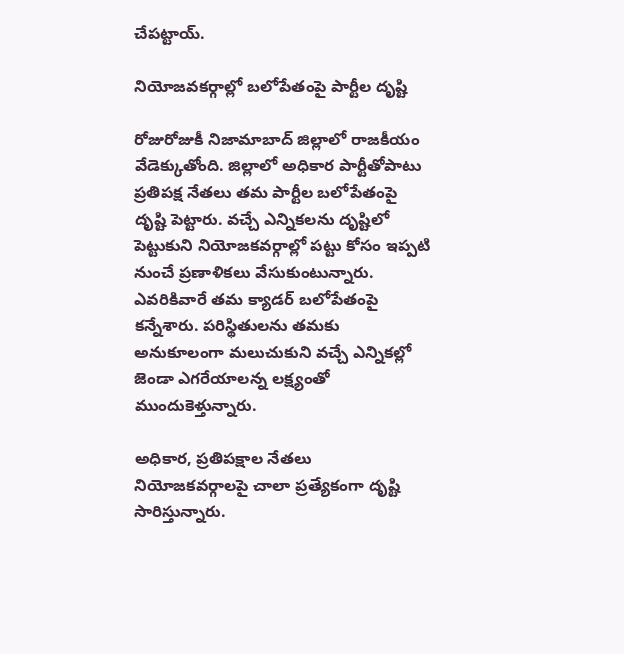చేపట్టాయ్.

నియోజవకర్గాల్లో బలోపేతంపై పార్టీల దృష్టి

రోజురోజుకీ నిజామాబాద్ జిల్లాలో రాజకీయం వేడెక్కుతోంది. జిల్లాలో అధికార పార్టీతోపాటు ప్రతిపక్ష నేతలు తమ పార్టీల బలోపేతంపై దృష్టి పెట్టారు. వచ్చే ఎన్నికలను దృష్టిలో పెట్టుకుని నియోజకవర్గాల్లో పట్టు కోసం ఇప్పటి నుంచే ప్రణాళికలు వేసుకుంటున్నారు. ఎవరికివారే తమ క్యాడర్‌ బలోపేతంపై కన్నేశారు. పరిస్థితులను తమకు అనుకూలంగా మలుచుకుని వచ్చే ఎన్నికల్లో జెండా ఎగరేయాలన్న లక్ష్యంతో ముందుకెళ్తున్నారు.

అధికార, ప్రతిపక్షాల నేతలు నియోజకవర్గాలపై చాలా ప్రత్యేకంగా దృష్టి సారిస్తున్నారు.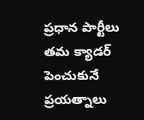ప్రధాన పార్టీలు తమ క్యాడర్ పెంచుకునే ప్రయత్నాలు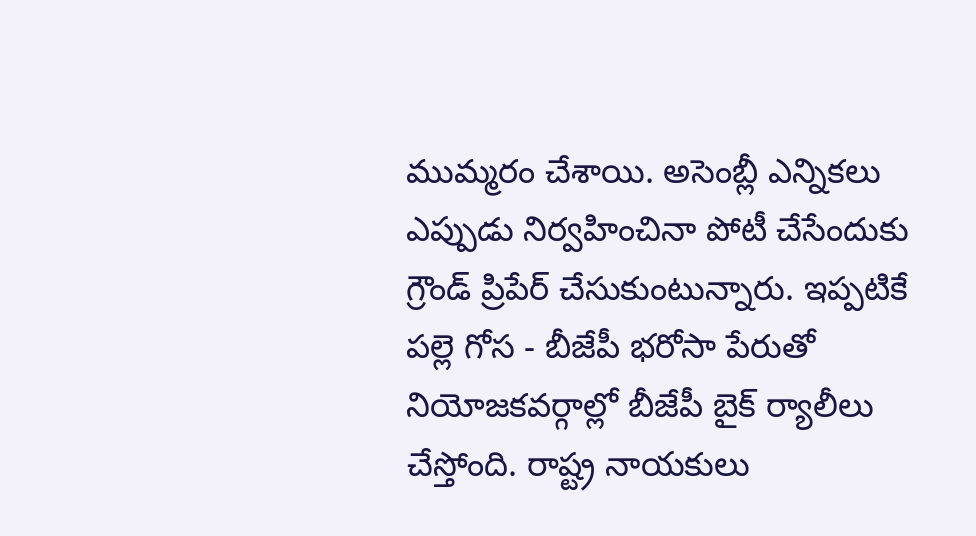ముమ్మరం చేశాయి. అసెంబ్లీ ఎన్నికలు ఎప్పుడు నిర్వహించినా పోటీ చేసేందుకు గ్రౌండ్ ప్రిపేర్ చేసుకుంటున్నారు. ఇప్పటికే పల్లె గోస - బీజేపీ భరోసా పేరుతో నియోజకవర్గాల్లో బీజేపీ బైక్ ర్యాలీలు చేస్తోంది. రాష్ట్ర నాయకులు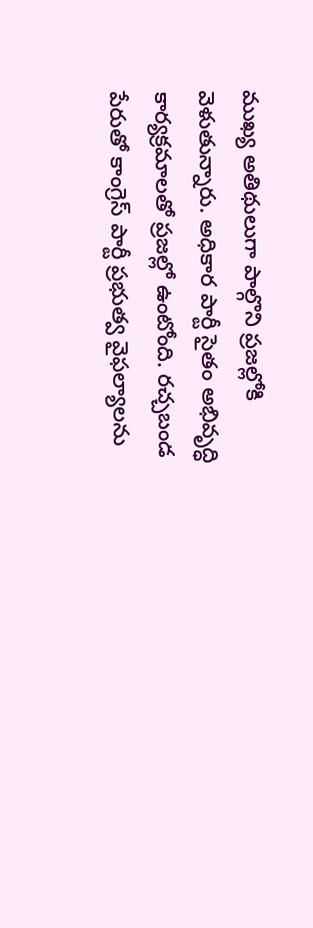ముఖ్య అతిథులుగా పాల్గొని ప్రజల్లోకి వెళుతున్నారు. అధికార పార్టీ సైతం అభివృద్ధి కార్యక్రమాలతో ప్రజల్లో ఉంటోంది. రచ్చబండ పేరుతో కాంగ్రెస్ పార్టీ ప్రభుత్వ వైఫల్యాలను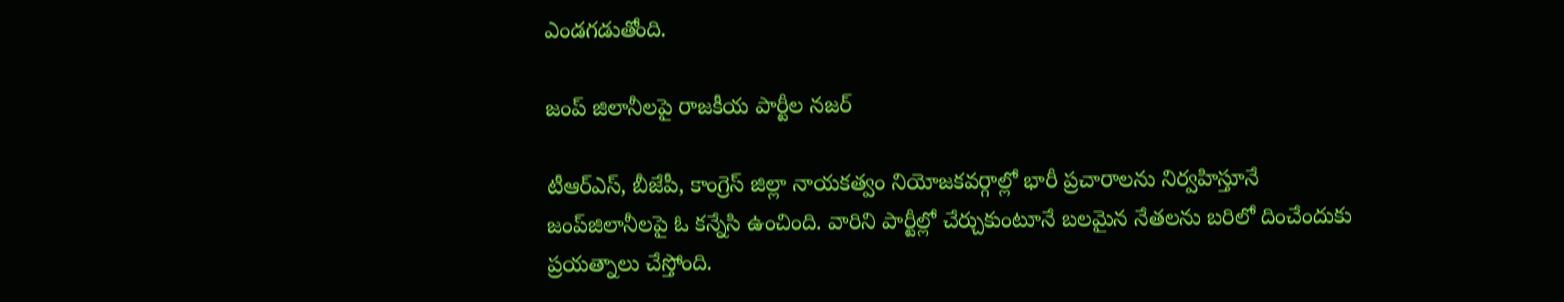ఎండగడుతోంది.

జంప్ జిలానీలపై రాజకీయ పార్టీల నజర్

టీఆర్ఎస్, బీజేపీ, కాంగ్రెస్ జిల్లా నాయకత్వం నియోజకవర్గాల్లో భారీ ప్రచారాలను నిర్వహిస్తూనే జంప్‌జిలానీలపై ఓ కన్నేసి ఉంచింది. వారిని పార్టీల్లో చేర్చుకుంటూనే బలమైన నేతలను బరిలో దించేందుకు ప్రయత్నాలు చేస్తోంది.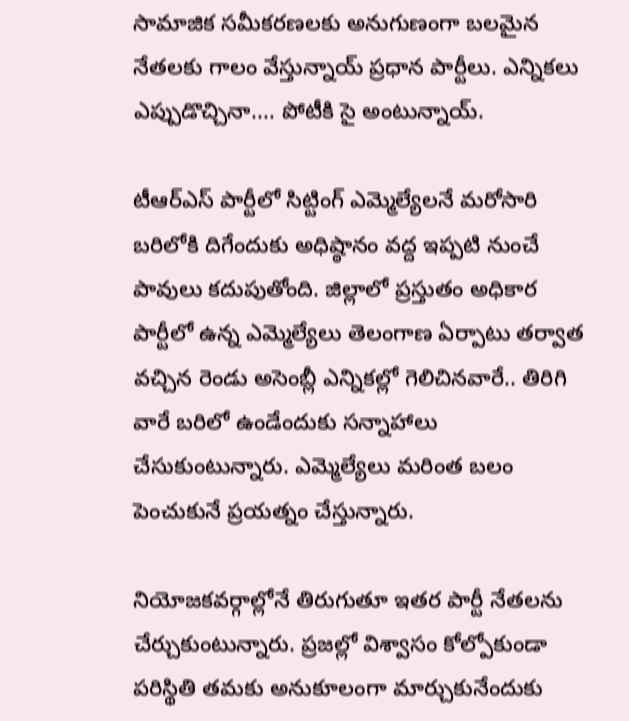సామాజిక సమీకరణలకు అనుగుణంగా బలమైన నేతలకు గాలం వేస్తున్నాయ్ ప్రధాన పార్టీలు. ఎన్నికలు ఎప్పుడొచ్చినా.... పోటీకి సై అంటున్నాయ్.

టీఆర్ఎస్ పార్టీలో సిట్టింగ్ ఎమ్మెల్యేలనే మరోసారి బరిలోకి దిగేందుకు అధిష్ఠానం వద్ద ఇప్పటి నుంచే పావులు కదుపుతోంది. జిల్లాలో ప్రస్తుతం అధికార పార్టీలో ఉన్న ఎమ్మెల్యేలు తెలంగాణ ఏర్పాటు తర్వాత వచ్చిన రెండు అసెంబ్లీ ఎన్నికల్లో గెలిచినవారే.. తిరిగి వారే బరిలో ఉండేందుకు సన్నాహాలు చేసుకుంటున్నారు. ఎమ్మెల్యేలు మరింత బలం పెంచుకునే ప్రయత్నం చేస్తున్నారు.

నియోజకవర్గాల్లోనే తిరుగుతూ ఇతర పార్టీ నేతలను చేర్చుకుంటున్నారు. ప్రజల్లో విశ్వాసం కోల్పోకుండా పరిస్థితి తమకు అనుకూలంగా మార్చుకునేందుకు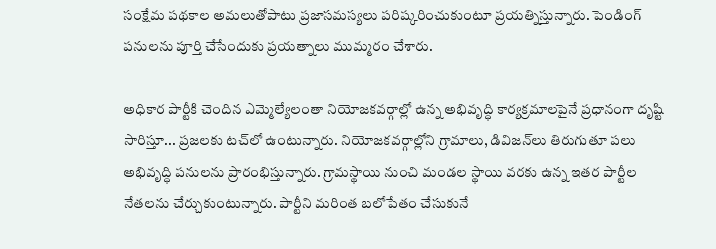సంక్షేమ పథకాల అమలుతోపాటు ప్రజాసమస్యలు పరిష్కరించుకుంటూ ప్రయత్నిస్తున్నారు. పెండింగ్ పనులను పూర్తి చేసేందుకు ప్రయత్నాలు ముమ్మరం చేశారు.

అధికార పార్టీకి చెందిన ఎమ్మెల్యేలంతా నియోజకవర్గాల్లో ఉన్న అభివృద్ధి కార్యక్రమాలపైనే ప్రధానంగా దృష్టి సారిస్తూ... ప్రజలకు టచ్‌లో ఉంటున్నారు. నియోజకవర్గాల్లోని గ్రామాలు, డివిజన్‌లు తిరుగుతూ పలు అభివృద్ధి పనులను ప్రారంభిస్తున్నారు. గ్రామస్థాయి నుంచి మండల స్థాయి వరకు ఉన్న ఇతర పార్టీల నేతలను చేర్చుకుంటున్నారు. పార్టీని మరింత బలోపేతం చేసుకునే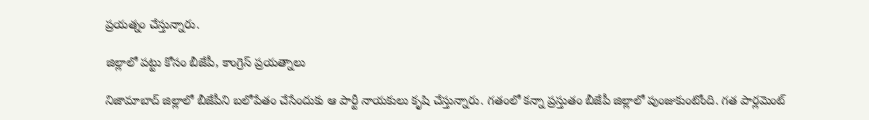ప్రయత్నం చేస్తున్నారు.

జిల్లాలో పట్టు కోసం బీజేపీ, కాంగ్రెస్ ప్రయత్నాలు

నిజామాబాద్ జిల్లాలో బీజేపీని బలోపేతం చేసేందుకు ఆ పార్టీ నాయకులు కృషి చేస్తున్నారు. గతంలో కన్నా ప్రస్తుతం బీజేపీ జిల్లాలో పుంజుకుంటోంది. గత పార్లమెంట్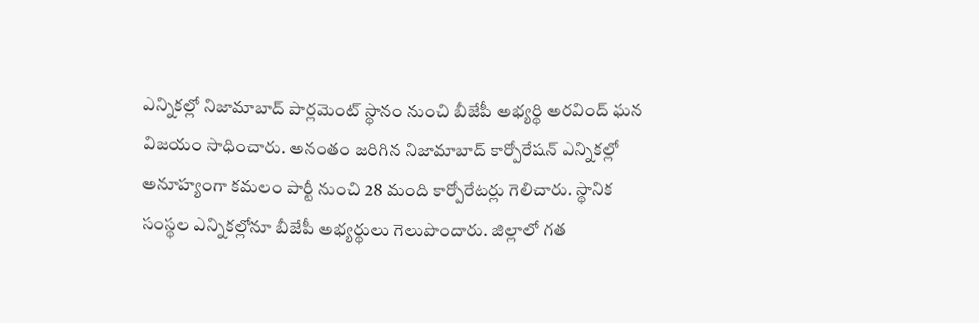ఎన్నికల్లో నిజామాబాద్ పార్లమెంట్ స్థానం నుంచి బీజేపీ అభ్యర్థి అరవింద్ ఘన విజయం సాధించారు. అనంతం జరిగిన నిజామాబాద్ కార్పోరేషన్ ఎన్నికల్లో అనూహ్యంగా కమలం పార్టీ నుంచి 28 మంది కార్పోరేటర్లు గెలిచారు. స్థానిక సంస్థల ఎన్నికల్లోనూ బీజేపీ అభ్యర్థులు గెలుపొందారు. జిల్లాలో గత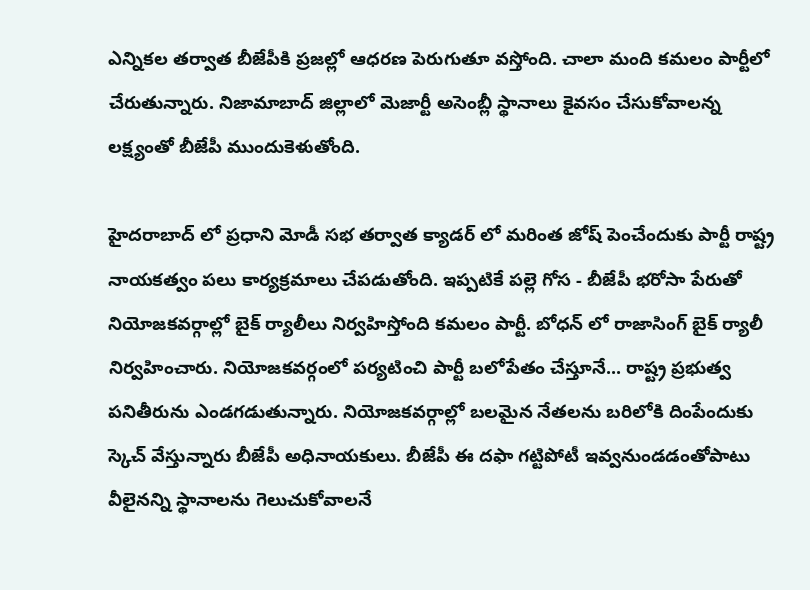ఎన్నికల తర్వాత బీజేపీకి ప్రజల్లో ఆధరణ పెరుగుతూ వస్తోంది. చాలా మంది కమలం పార్టీలో చేరుతున్నారు. నిజామాబాద్ జిల్లాలో మెజార్టీ అసెంబ్లీ స్థానాలు కైవసం చేసుకోవాలన్న లక్ష్యంతో బీజేపీ ముందుకెళుతోంది.

హైదరాబాద్ లో ప్రధాని మోడీ సభ తర్వాత క్యాడర్ లో మరింత జోష్ పెంచేందుకు పార్టీ రాష్ట్ర నాయకత్వం పలు కార్యక్రమాలు చేపడుతోంది. ఇప్పటికే పల్లె గోస - బీజేపీ భరోసా పేరుతో నియోజకవర్గాల్లో బైక్ ర్యాలీలు నిర్వహిస్తోంది కమలం పార్టీ. బోధన్ లో రాజాసింగ్ బైక్ ర్యాలీ నిర్వహించారు. నియోజకవర్గంలో పర్యటించి పార్టీ బలోపేతం చేస్తూనే... రాష్ట్ర ప్రభుత్వ పనితీరును ఎండగడుతున్నారు. నియోజకవర్గాల్లో బలమైన నేతలను బరిలోకి దింపేందుకు స్కెచ్ వేస్తున్నారు బీజేపీ అధినాయకులు. బీజేపీ ఈ దఫా గట్టిపోటీ ఇవ్వనుండడంతోపాటు వీలైనన్ని స్థానాలను గెలుచుకోవాలనే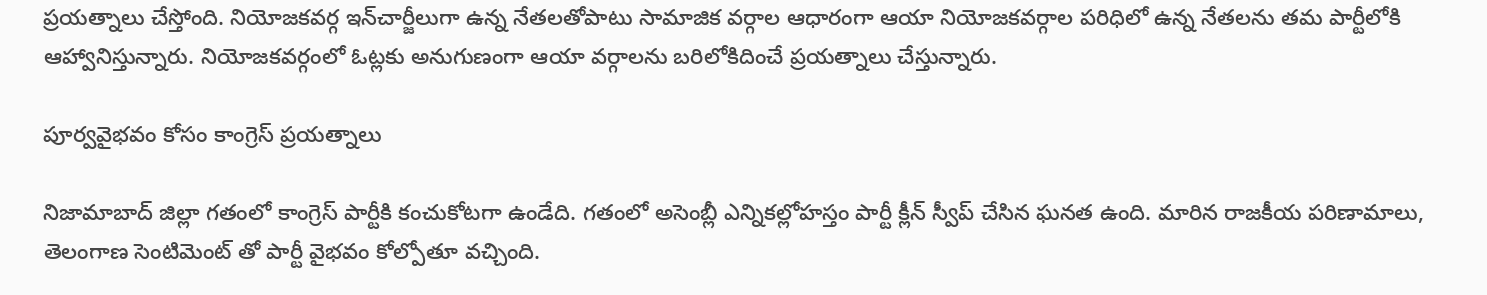ప్రయత్నాలు చేస్తోంది. నియోజకవర్గ ఇన్‌చార్జీలుగా ఉన్న నేతలతోపాటు సామాజిక వర్గాల ఆధారంగా ఆయా నియోజకవర్గాల పరిధిలో ఉన్న నేతలను తమ పార్టీలోకి ఆహ్వానిస్తున్నారు. నియోజకవర్గంలో ఓట్లకు అనుగుణంగా ఆయా వర్గాలను బరిలోకిదించే ప్రయత్నాలు చేస్తున్నారు.

పూర్వవైభవం కోసం కాంగ్రెస్ ప్రయత్నాలు

నిజామాబాద్ జిల్లా గతంలో కాంగ్రెస్ పార్టీకి కంచుకోటగా ఉండేది. గతంలో అసెంబ్లీ ఎన్నికల్లోహస్తం పార్టీ క్లీన్ స్వీప్ చేసిన ఘనత ఉంది. మారిన రాజకీయ పరిణామాలు, తెలంగాణ సెంటిమెంట్ తో పార్టీ వైభవం కోల్పోతూ వచ్చింది.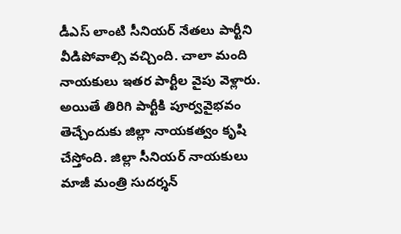డీఎస్ లాంటి సీనియర్ నేతలు పార్టీని వీడిపోవాల్సి వచ్చింది. చాలా మంది నాయకులు ఇతర పార్టీల వైపు వెళ్లారు. అయితే తిరిగి పార్టీకి పూర్వవైభవం తెచ్చేందుకు జిల్లా నాయకత్వం కృషి చేస్తోంది. జిల్లా సీనియర్ నాయకులు మాజీ మంత్రి సుదర్శన్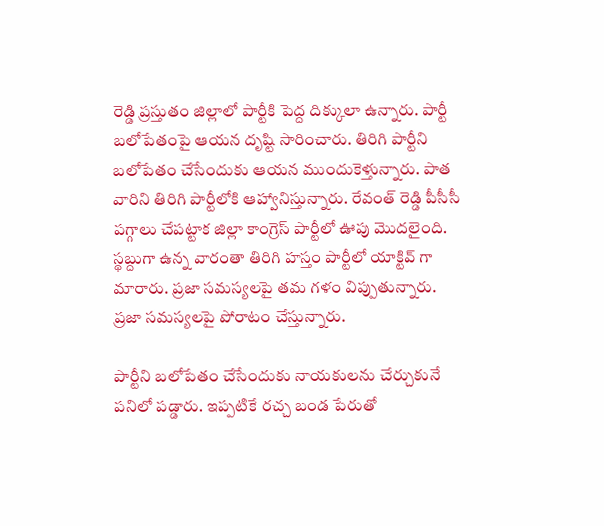రెడ్డి ప్రస్తుతం జిల్లాలో పార్టీకి పెద్ద దిక్కులా ఉన్నారు. పార్టీ బలోపేతంపై ఆయన దృష్టి సారించారు. తిరిగి పార్టీని బలోపేతం చేసేందుకు ఆయన ముందుకెళ్తున్నారు. పాత వారిని తిరిగి పార్టీలోకి ఆహ్వానిస్తున్నారు. రేవంత్ రెడ్డి పీసీసీ పగ్గాలు చేపట్టాక జిల్లా కాంగ్రెస్ పార్టీలో ఊపు మొదలైంది. స్థబ్దుగా ఉన్న వారంతా తిరిగి హస్తం పార్టీలో యాక్టివ్ గా మారారు. ప్రజా సమస్యలపై తమ గళం విప్పుతున్నారు. ప్రజా సమస్యలపై పోరాటం చేస్తున్నారు.

పార్టీని బలోపేతం చేసేందుకు నాయకులను చేర్చుకునే పనిలో పడ్డారు. ఇప్పటికే రచ్చ బండ పేరుతో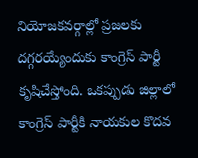నియోజకవర్గాల్లో ప్రజలకు దగ్గరయ్యేందుకు కాంగ్రెస్ పార్టీ కృషిచేస్తోంది. ఒకప్పుడు జిల్లాలో కాంగ్రెస్ పార్టీకి నాయకుల కొదవ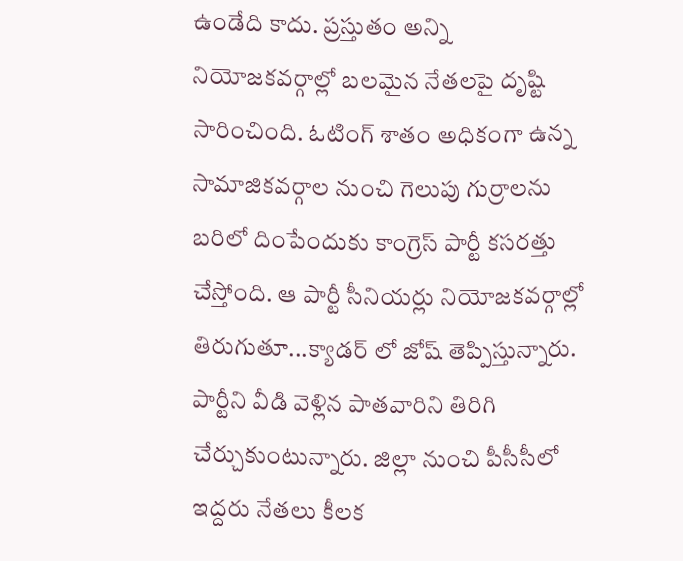ఉండేది కాదు. ప్రస్తుతం అన్ని నియోజకవర్గాల్లో బలమైన నేతలపై దృష్టి సారించింది. ఓటింగ్ శాతం అధికంగా ఉన్న సామాజికవర్గాల నుంచి గెలుపు గుర్రాలను బరిలో దింపేందుకు కాంగ్రెస్ పార్టీ కసరత్తు చేస్తోంది. ఆ పార్టీ సీనియర్లు నియోజకవర్గాల్లో తిరుగుతూ...క్యాడర్ లో జోష్ తెప్పిస్తున్నారు. పార్టీని వీడి వెళ్లిన పాతవారిని తిరిగి చేర్చుకుంటున్నారు. జిల్లా నుంచి పీసీసీలో ఇద్దరు నేతలు కీలక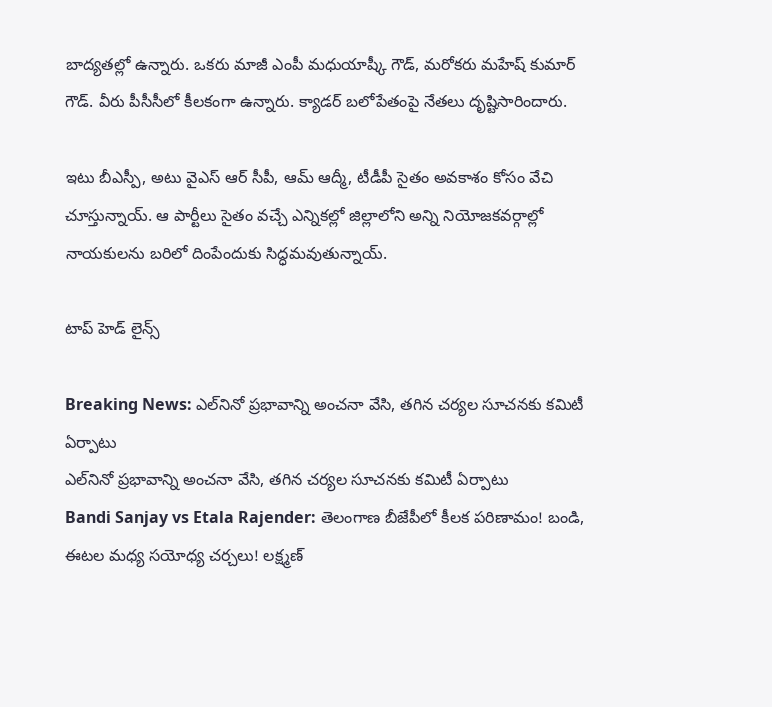బాద్యతల్లో ఉన్నారు. ఒకరు మాజీ ఎంపీ మధుయాష్కీ గౌడ్, మరోకరు మహేష్ కుమార్ గౌడ్. వీరు పీసీసీలో కీలకంగా ఉన్నారు. క్యాడర్ బలోపేతంపై నేతలు దృష్టిసారిందారు.

ఇటు బీఎస్పీ, అటు వైఎస్ ఆర్ సీపీ, ఆమ్ ఆద్మీ, టీడీపీ సైతం అవకాశం కోసం వేచి చూస్తున్నాయ్. ఆ పార్టీలు సైతం వచ్చే ఎన్నికల్లో జిల్లాలోని అన్ని నియోజకవర్గాల్లో నాయకులను బరిలో దింపేందుకు సిద్ధమవుతున్నాయ్.

టాప్ హెడ్ లైన్స్

Breaking News: ఎల్‌నినో ప్రభావాన్ని అంచనా వేసి, తగిన చర్యల సూచనకు కమిటీ ఏర్పాటు
ఎల్‌నినో ప్రభావాన్ని అంచనా వేసి, తగిన చర్యల సూచనకు కమిటీ ఏర్పాటు
Bandi Sanjay vs Etala Rajender: తెలంగాణ బీజేపీలో కీలక పరిణామం! బండి, ఈటల మధ్య సయోధ్య చర్చలు! లక్ష్మణ్‌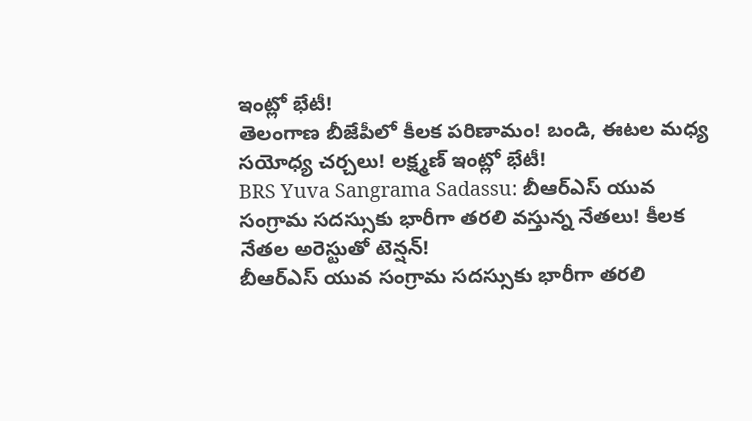ఇంట్లో భేటీ!
తెలంగాణ బీజేపీలో కీలక పరిణామం! బండి, ఈటల మధ్య సయోధ్య చర్చలు! లక్ష్మణ్‌ ఇంట్లో భేటీ!
BRS Yuva Sangrama Sadassu: బీఆర్‌ఎస్ యువ సంగ్రామ సదస్సుకు భారీగా తరలి వస్తున్న నేతలు! కీలక నేతల అరెస్టుతో టెన్షన్‌!
బీఆర్‌ఎస్ యువ సంగ్రామ సదస్సుకు భారీగా తరలి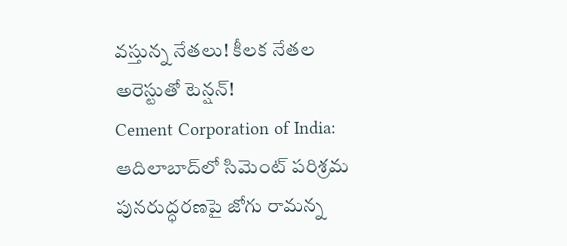వస్తున్న నేతలు! కీలక నేతల అరెస్టుతో టెన్షన్‌!
Cement Corporation of India: ఆదిలాబాద్‌లో సిమెంట్ పరిశ్రమ పునరుద్ధరణపై జోగు రామన్న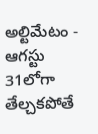అల్టిమేటం - ఆగస్టు 31లోగా తేల్చకపోతే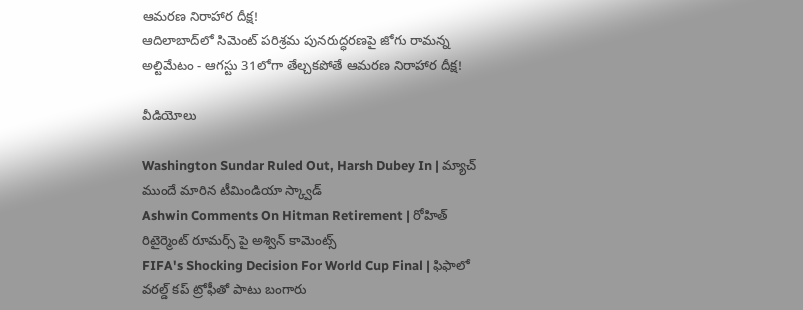ఆమరణ నిరాహార దీక్ష!
ఆదిలాబాద్‌లో సిమెంట్ పరిశ్రమ పునరుద్ధరణపై జోగు రామన్న అల్టిమేటం - ఆగస్టు 31లోగా తేల్చకపోతే ఆమరణ నిరాహార దీక్ష!

వీడియోలు

Washington Sundar Ruled Out, Harsh Dubey In | మ్యాచ్ ముందే మారిన టీమిండియా స్క్వాడ్
Ashwin Comments On Hitman Retirement | రోహిత్ రిటైర్మెంట్ రూమర్స్ పై అశ్విన్ కామెంట్స్
FIFA's Shocking Decision For World Cup Final | ఫిఫాలో వరల్డ్ కప్ ట్రోఫీతో పాటు బంగారు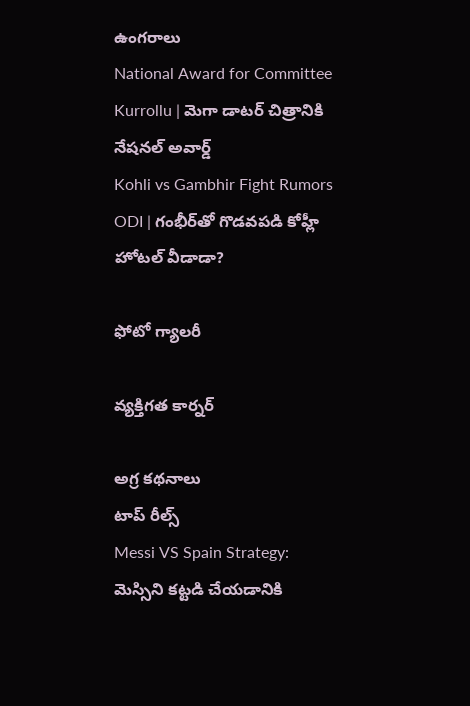ఉంగరాలు
National Award for Committee Kurrollu | మెగా డాటర్ చిత్రానికి నేషనల్ అవార్డ్
Kohli vs Gambhir Fight Rumors ODI | గంభీర్‌తో గొడవపడి కోహ్లీ హోటల్ వీడాడా?

ఫోటో గ్యాలరీ

వ్యక్తిగత కార్నర్

అగ్ర కథనాలు
టాప్ రీల్స్
Messi VS Spain Strategy: మెస్సిని కట్టడి చేయడానికి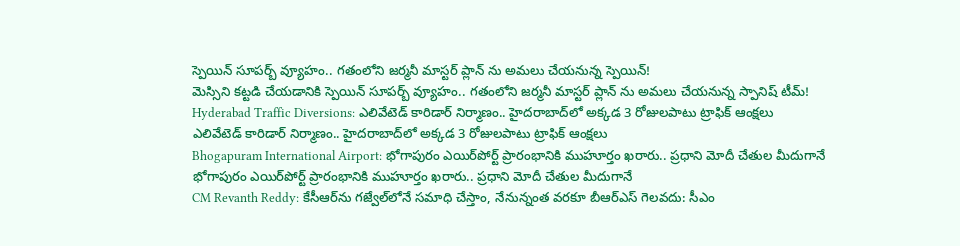స్పెయిన్ సూప‌ర్బ్ వ్యూహం.. గతంలోని జర్మనీ మాస్టర్ ప్లాన్ ను అమలు చేయనున్న స్పెయిన్!
మెస్సిని కట్టడి చేయడానికి స్పెయిన్ సూప‌ర్బ్ వ్యూహం.. గతంలోని జర్మనీ మాస్టర్ ప్లాన్ ను అమలు చేయనున్న స్పానిష్ టీమ్!
Hyderabad Traffic Diversions: ఎలివేటెడ్ కారిడార్ నిర్మాణం.. హైదరాబాద్‌లో అక్కడ 3 రోజులపాటు ట్రాఫిక్ ఆంక్షలు
ఎలివేటెడ్ కారిడార్ నిర్మాణం.. హైదరాబాద్‌లో అక్కడ 3 రోజులపాటు ట్రాఫిక్ ఆంక్షలు
Bhogapuram International Airport: భోగాపురం ఎయిర్‌పోర్ట్ ప్రారంభానికి ముహూర్తం ఖరారు.. ప్రధాని మోదీ చేతుల మీదుగానే
భోగాపురం ఎయిర్‌పోర్ట్ ప్రారంభానికి ముహూర్తం ఖరారు.. ప్రధాని మోదీ చేతుల మీదుగానే
CM Revanth Reddy: కేసీఆర్‌ను గజ్వేల్‌లోనే సమాధి చేస్తాం, నేనున్నంత వరకూ బీఆర్ఎస్ గెలవదు: సీఎం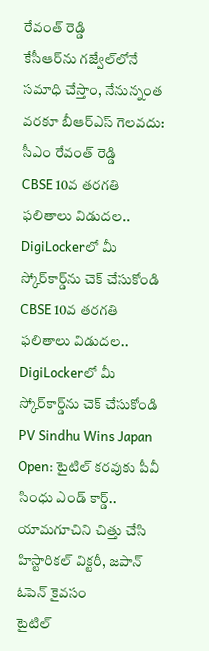రేవంత్ రెడ్డి
కేసీఆర్‌ను గజ్వేల్‌లోనే సమాధి చేస్తాం, నేనున్నంత వరకూ బీఆర్ఎస్ గెలవదు: సీఎం రేవంత్ రెడ్డి
CBSE 10వ తరగతి ఫలితాలు విడుదల.. DigiLockerలో మీ స్కోర్‌కార్డ్‌ను చెక్ చేసుకోండి
CBSE 10వ తరగతి ఫలితాలు విడుదల.. DigiLockerలో మీ స్కోర్‌కార్డ్‌ను చెక్ చేసుకోండి
PV Sindhu Wins Japan Open: టైటిల్ కరవుకు పీవీ సింధు ఎండ్ కార్డ్..  యామగూచిని చిత్తు చేసి హిస్టారికల్ విక్టరీ, జపాన్ ఓపెన్ కైవసం
టైటిల్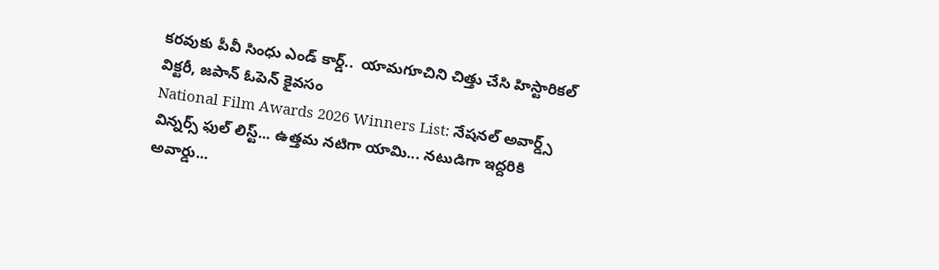కరవుకు పీవీ సింధు ఎండ్ కార్డ్..  యామగూచిని చిత్తు చేసి హిస్టారికల్ విక్టరీ, జపాన్ ఓపెన్ కైవసం
National Film Awards 2026 Winners List: నేషనల్ అవార్డ్స్ విన్నర్స్ ఫుల్ లిస్ట్... ఉత్తమ నటిగా యామి... నటుడిగా ఇద్దరికి అవార్డు...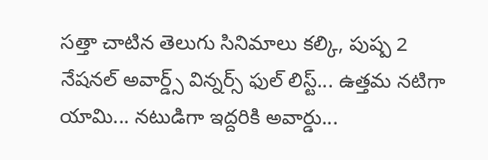సత్తా చాటిన తెలుగు సినిమాలు కల్కి, పుష్ప 2
నేషనల్ అవార్డ్స్ విన్నర్స్ ఫుల్ లిస్ట్... ఉత్తమ నటిగా యామి... నటుడిగా ఇద్దరికి అవార్డు...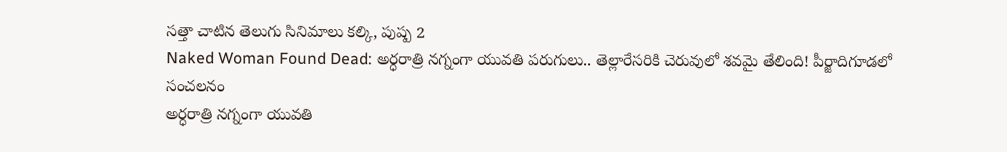సత్తా చాటిన తెలుగు సినిమాలు కల్కి, పుష్ప 2
Naked Woman Found Dead: అర్ధరాత్రి నగ్నంగా యువతి పరుగులు.. తెల్లారేసరికి చెరువులో శవమై తేలింది! పీర్జాదిగూడలో సంచలనం
అర్ధరాత్రి నగ్నంగా యువతి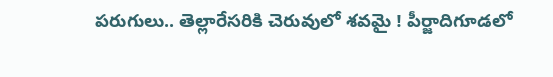పరుగులు.. తెల్లారేసరికి చెరువులో శవమై ! పీర్జాదిగూడలో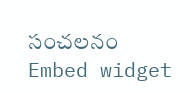సంచలనం
Embed widget